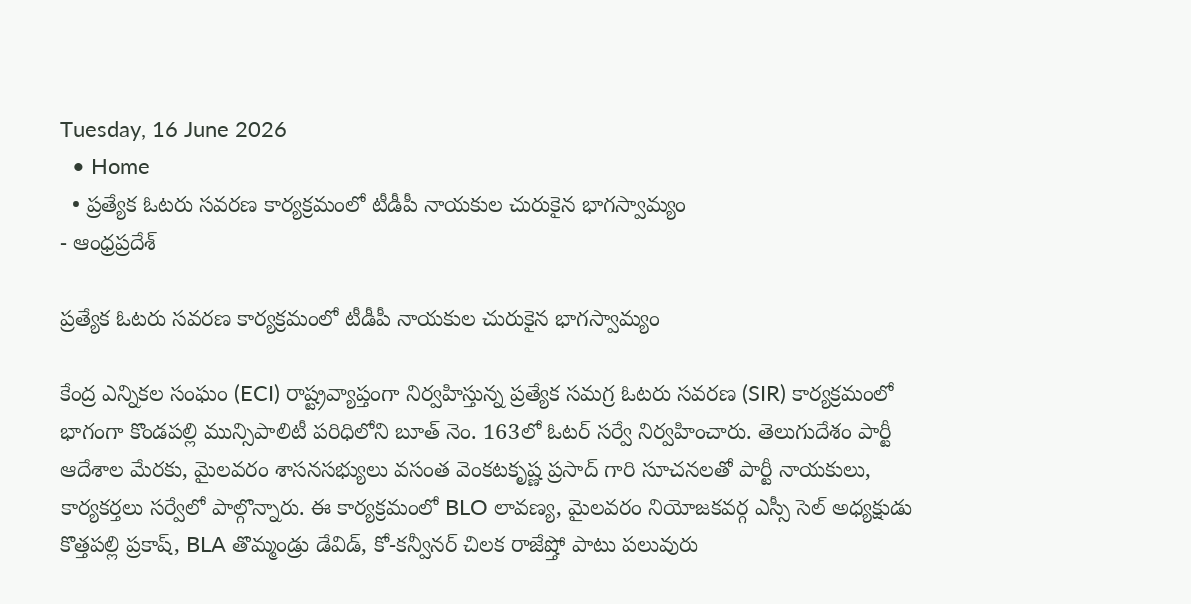Tuesday, 16 June 2026
  • Home
  • ప్రత్యేక ఓటరు సవరణ కార్యక్రమంలో టీడీపీ నాయకుల చురుకైన భాగస్వామ్యం
- ఆంధ్రప్రదేశ్

ప్రత్యేక ఓటరు సవరణ కార్యక్రమంలో టీడీపీ నాయకుల చురుకైన భాగస్వామ్యం

కేంద్ర ఎన్నికల సంఘం (ECI) రాష్ట్రవ్యాప్తంగా నిర్వహిస్తున్న ప్రత్యేక సమగ్ర ఓటరు సవరణ (SIR) కార్యక్రమంలో భాగంగా కొండపల్లి మున్సిపాలిటీ పరిధిలోని బూత్ నెం. 163లో ఓటర్ సర్వే నిర్వహించారు. తెలుగుదేశం పార్టీ ఆదేశాల మేరకు, మైలవరం శాసనసభ్యులు వసంత వెంకటకృష్ణ ప్రసాద్ గారి సూచనలతో పార్టీ నాయకులు, కార్యకర్తలు సర్వేలో పాల్గొన్నారు. ఈ కార్యక్రమంలో BLO లావణ్య, మైలవరం నియోజకవర్గ ఎస్సీ సెల్ అధ్యక్షుడు కొత్తపల్లి ప్రకాష్, BLA తొమ్మండ్రు డేవిడ్, కో-కన్వీనర్ చిలక రాజేష్తో పాటు పలువురు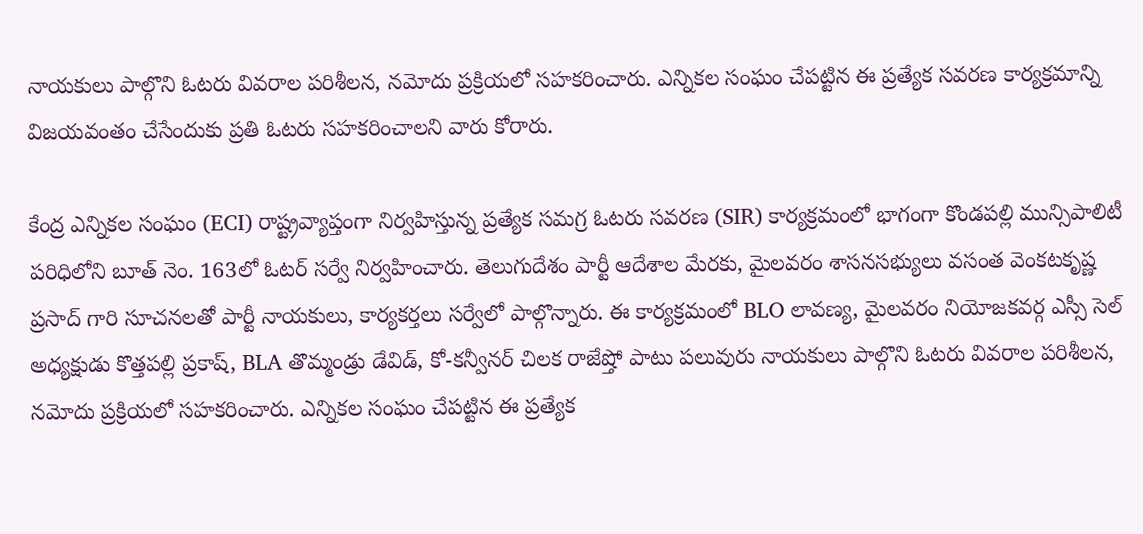నాయకులు పాల్గొని ఓటరు వివరాల పరిశీలన, నమోదు ప్రక్రియలో సహకరించారు. ఎన్నికల సంఘం చేపట్టిన ఈ ప్రత్యేక సవరణ కార్యక్రమాన్ని విజయవంతం చేసేందుకు ప్రతి ఓటరు సహకరించాలని వారు కోరారు.

కేంద్ర ఎన్నికల సంఘం (ECI) రాష్ట్రవ్యాప్తంగా నిర్వహిస్తున్న ప్రత్యేక సమగ్ర ఓటరు సవరణ (SIR) కార్యక్రమంలో భాగంగా కొండపల్లి మున్సిపాలిటీ పరిధిలోని బూత్ నెం. 163లో ఓటర్ సర్వే నిర్వహించారు. తెలుగుదేశం పార్టీ ఆదేశాల మేరకు, మైలవరం శాసనసభ్యులు వసంత వెంకటకృష్ణ ప్రసాద్ గారి సూచనలతో పార్టీ నాయకులు, కార్యకర్తలు సర్వేలో పాల్గొన్నారు. ఈ కార్యక్రమంలో BLO లావణ్య, మైలవరం నియోజకవర్గ ఎస్సీ సెల్ అధ్యక్షుడు కొత్తపల్లి ప్రకాష్, BLA తొమ్మండ్రు డేవిడ్, కో-కన్వీనర్ చిలక రాజేష్తో పాటు పలువురు నాయకులు పాల్గొని ఓటరు వివరాల పరిశీలన, నమోదు ప్రక్రియలో సహకరించారు. ఎన్నికల సంఘం చేపట్టిన ఈ ప్రత్యేక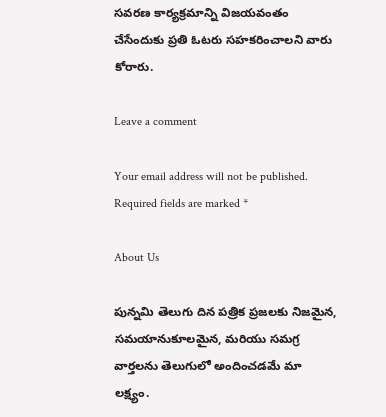సవరణ కార్యక్రమాన్ని విజయవంతం చేసేందుకు ప్రతి ఓటరు సహకరించాలని వారు కోరారు.

Leave a comment

Your email address will not be published. Required fields are marked *

About Us

పున్నమి తెలుగు దిన పత్రిక ప్రజలకు నిజమైన, సమయానుకూలమైన, మరియు సమగ్ర వార్తలను తెలుగులో అందించడమే మా లక్ష్యం.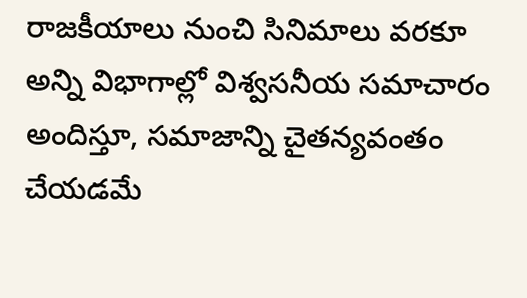రాజకీయాలు నుంచి సినిమాలు వరకూ అన్ని విభాగాల్లో విశ్వసనీయ సమాచారం అందిస్తూ, సమాజాన్ని చైతన్యవంతం చేయడమే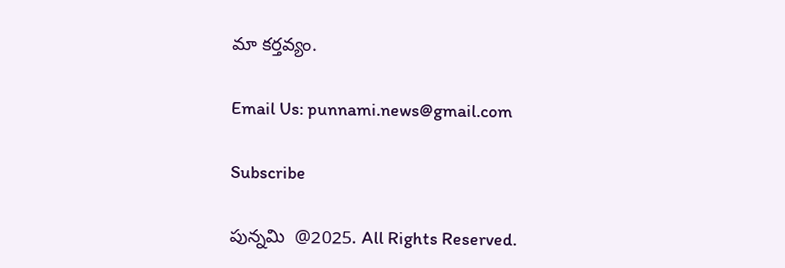మా కర్తవ్యం.

Email Us: punnami.news@gmail.com

Subscribe

పున్నమి  @2025. All Rights Reserved.